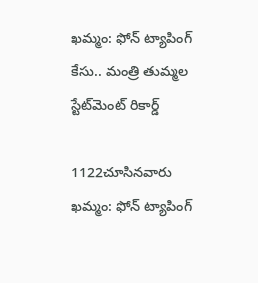ఖమ్మం: ఫోన్ ట్యాపింగ్‌ కేసు.. మంత్రి తుమ్మల స్టేట్‌మెంట్ రికార్డ్

1122చూసినవారు
ఖమ్మం: ఫోన్ ట్యాపింగ్‌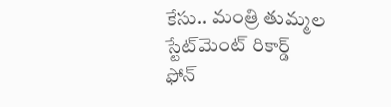కేసు.. మంత్రి తుమ్మల స్టేట్‌మెంట్ రికార్డ్
ఫోన్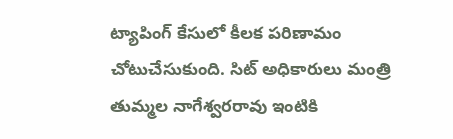ట్యాపింగ్‌ కేసులో కీలక పరిణామం చోటుచేసుకుంది. సిట్ అధికారులు మంత్రి తుమ్మల నాగేశ్వరరావు ఇంటికి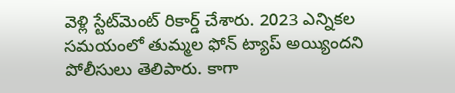వెళ్లి స్టేట్‌మెంట్ రికార్డ్ చేశారు. 2023 ఎన్నికల సమయంలో తుమ్మల ఫోన్‌ ట్యాప్‌ అయ్యిందని పోలీసులు తెలిపారు. కాగా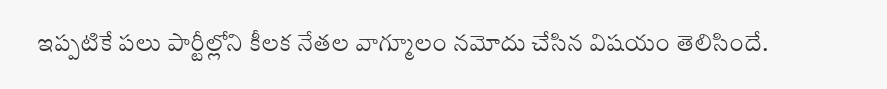ఇప్పటికే పలు పార్టీల్లోని కీలక నేతల వాగ్మూలం నమోదు చేసిన విషయం తెలిసిందే.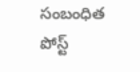సంబంధిత పోస్ట్